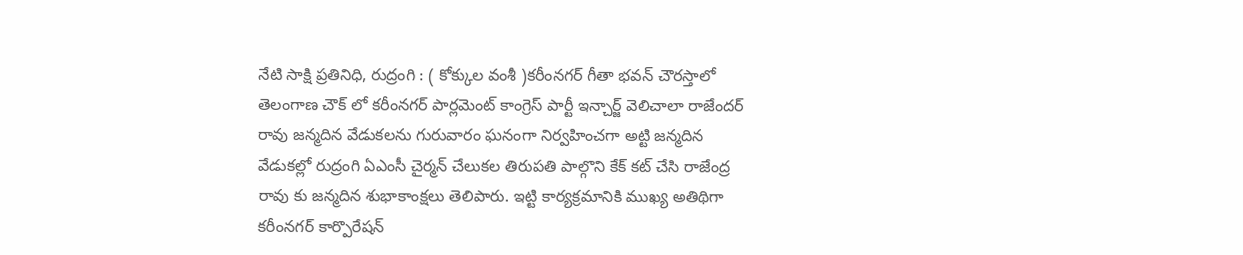నేటి సాక్షి ప్రతినిధి, రుద్రంగి : ( కోక్కుల వంశీ )కరీంనగర్ గీతా భవన్ చౌరస్తాలో తెలంగాణ చౌక్ లో కరీంనగర్ పార్లమెంట్ కాంగ్రెస్ పార్టీ ఇన్చార్జ్ వెలిచాలా రాజేందర్ రావు జన్మదిన వేడుకలను గురువారం ఘనంగా నిర్వహించగా అట్టి జన్మదిన వేడుకల్లో రుద్రంగి ఏఎంసీ చైర్మన్ చేలుకల తిరుపతి పాల్గొని కేక్ కట్ చేసి రాజేంద్ర రావు కు జన్మదిన శుభాకాంక్షలు తెలిపారు. ఇట్టి కార్యక్రమానికి ముఖ్య అతిథిగా కరీంనగర్ కార్పొరేషన్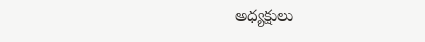అధ్యక్షులు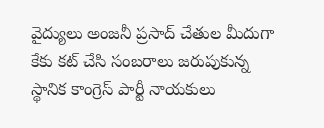వైద్యులు అంజనీ ప్రసాద్ చేతుల మీదుగా కేకు కట్ చేసి సంబరాలు జరుపుకున్న స్థానిక కాంగ్రెస్ పార్టీ నాయకులు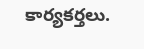కార్యకర్తలు.